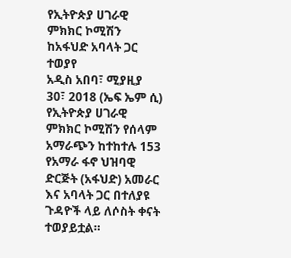የኢትዮጵያ ሀገራዊ ምክክር ኮሚሽን ከአፋህድ አባላት ጋር ተወያየ
አዲስ አበባ፣ ሚያዚያ 30፣ 2018 (ኤፍ ኤም ሲ) የኢትዮጵያ ሀገራዊ ምክክር ኮሚሽን የሰላም አማራጭን ከተከተሉ 153 የአማራ ፋኖ ህዝባዊ ድርጅት (አፋህድ) አመራር እና አባላት ጋር በተለያዩ ጉዳዮች ላይ ለሶስት ቀናት ተወያይቷል።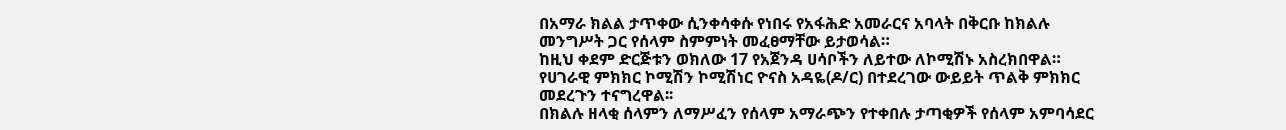በአማራ ክልል ታጥቀው ሲንቀሳቀሱ የነበሩ የአፋሕድ አመራርና አባላት በቅርቡ ከክልሉ መንግሥት ጋር የሰላም ስምምነት መፈፀማቸው ይታወሳል።
ከዚህ ቀደም ድርጅቱን ወክለው 17 የአጀንዳ ሀሳቦችን ለይተው ለኮሚሽኑ አስረክበዋል።
የሀገራዊ ምክክር ኮሚሽን ኮሚሽነር ዮናስ አዳዬ(ዶ/ር) በተደረገው ውይይት ጥልቅ ምክክር መደረጉን ተናግረዋል፡፡
በክልሉ ዘላቂ ሰላምን ለማሥፈን የሰላም አማራጭን የተቀበሉ ታጣቂዎች የሰላም አምባሳደር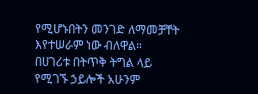የሚሆኑበትን መንገድ ለማመቻቸት እየተሠራም ነው ብለዋል።
በሀገሪቱ በትጥቅ ትግል ላይ የሚገኙ ኃይሎች አሁንም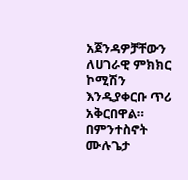አጀንዳዎቻቸውን ለሀገራዊ ምክክር ኮሚሽን እንዲያቀርቡ ጥሪ አቅርበዋል።
በምንተስኖት ሙሉጌታ